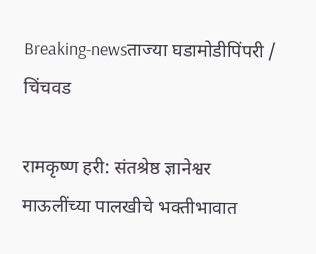Breaking-newsताज्या घडामोडीपिंपरी / चिंचवड

रामकृष्ण हरी: संतश्रेष्ठ ज्ञानेश्वर माऊलींच्या पालखीचे भक्तीभावात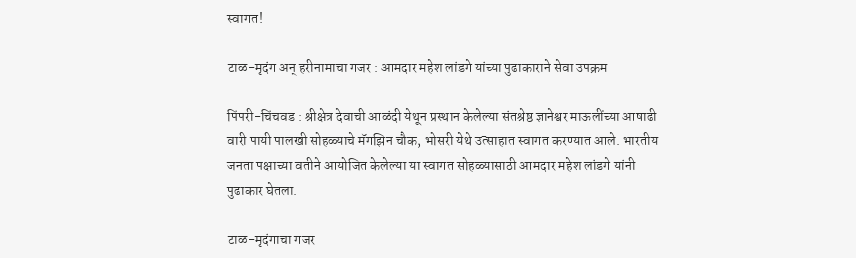स्वागत!

टाळ-मृदंग अन्‌ हरीनामाचा गजर : आमदार महेश लांडगे यांच्या पुढाकाराने सेवा उपक्रम

पिंपरी-चिंचवड : श्रीक्षेत्र देवाची आळंदी येथून प्रस्थान केलेल्या संतश्रेष्ठ ज्ञानेश्वर माऊलींच्या आषाढी वारी पायी पालखी सोहळ्याचे मॅगझिन चौक, भोसरी येथे उत्साहात स्वागत करण्यात आले. भारतीय जनता पक्षाच्या वतीने आयोजित केलेल्या या स्वागत सोहळ्यासाठी आमदार महेश लांडगे यांनी पुढाकार घेतला.

टाळ-मृदंगाचा गजर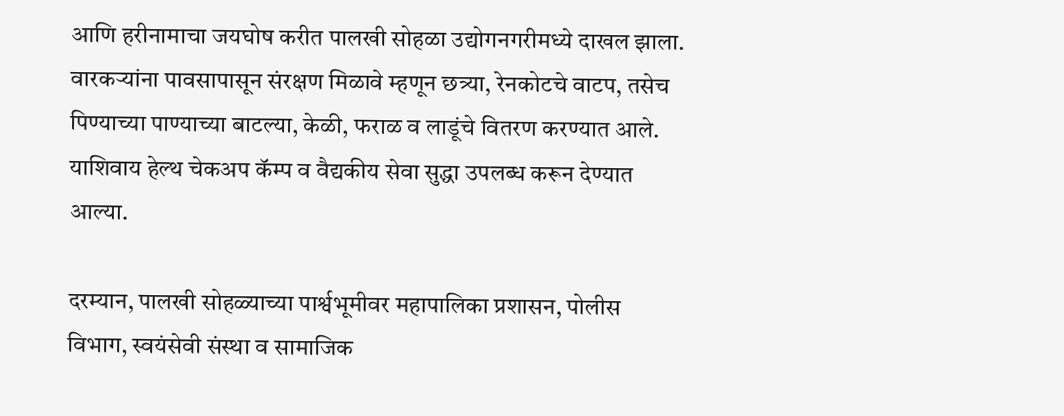आणि हरीनामाचा जयघोष करीत पालखी सोहळा उद्योगनगरीमध्ये दाखल झाला. वारकऱ्यांना पावसापासून संरक्षण मिळावे म्हणून छत्र्या, रेनकोटचे वाटप, तसेच पिण्याच्या पाण्याच्या बाटल्या, केळी, फराळ व लाडूंचे वितरण करण्यात आले. याशिवाय हेल्थ चेकअप कॅम्प व वैद्यकीय सेवा सुद्धा उपलब्ध करून देण्यात आल्या.

दरम्यान, पालखी सोहळ्याच्या पार्श्वभूमीवर महापालिका प्रशासन, पोलीस विभाग, स्वयंसेवी संस्था व सामाजिक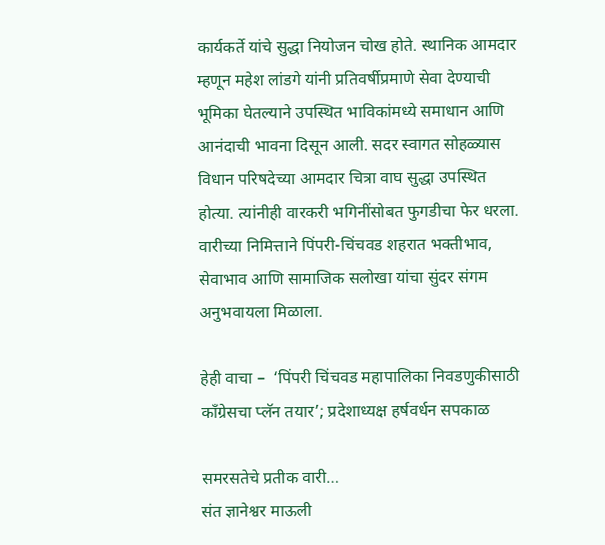कार्यकर्ते यांचे सुद्धा नियोजन चोख होते. स्थानिक आमदार म्हणून महेश लांडगे यांनी प्रतिवर्षीप्रमाणे सेवा देण्याची भूमिका घेतल्याने उपस्थित भाविकांमध्ये समाधान आणि आनंदाची भावना दिसून आली. सदर स्वागत सोहळ्यास विधान परिषदेच्या आमदार चित्रा वाघ सुद्धा उपस्थित होत्या. त्यांनीही वारकरी भगिनींसोबत फुगडीचा फेर धरला. वारीच्या निमित्ताने पिंपरी-चिंचवड शहरात भक्तीभाव, सेवाभाव आणि सामाजिक सलोखा यांचा सुंदर संगम अनुभवायला मिळाला.

हेही वाचा –  ‘पिंपरी चिंचवड महापालिका निवडणुकीसाठी काँग्रेसचा प्लॅन तयार’; प्रदेशाध्यक्ष हर्षवर्धन सपकाळ

समरसतेचे प्रतीक वारी…
संत ज्ञानेश्वर माऊली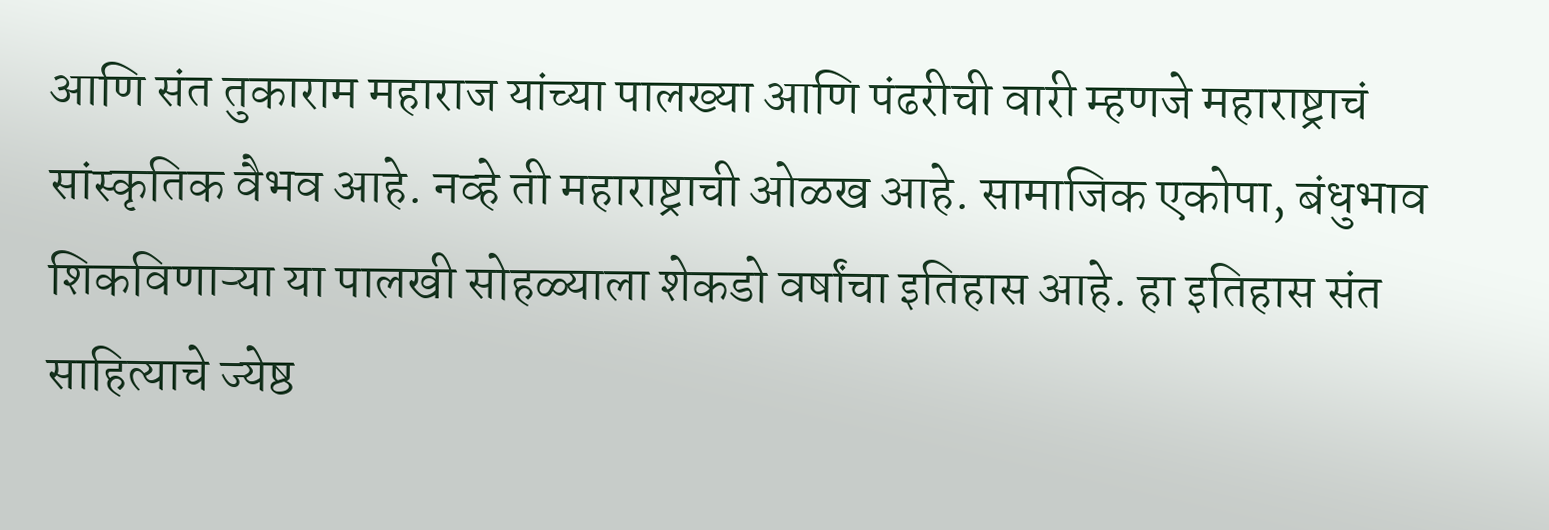आणि संत तुकाराम महाराज यांच्या पालख्या आणि पंढरीची वारी म्हणजे महाराष्ट्राचं सांस्कृतिक वैभव आहे. नव्हे ती महाराष्ट्राची ओळख आहे. सामाजिक एकोपा, बंधुभाव शिकविणाऱ्या या पालखी सोहळ्याला शेकडो वर्षांचा इतिहास आहे. हा इतिहास संत साहित्याचे ज्येष्ठ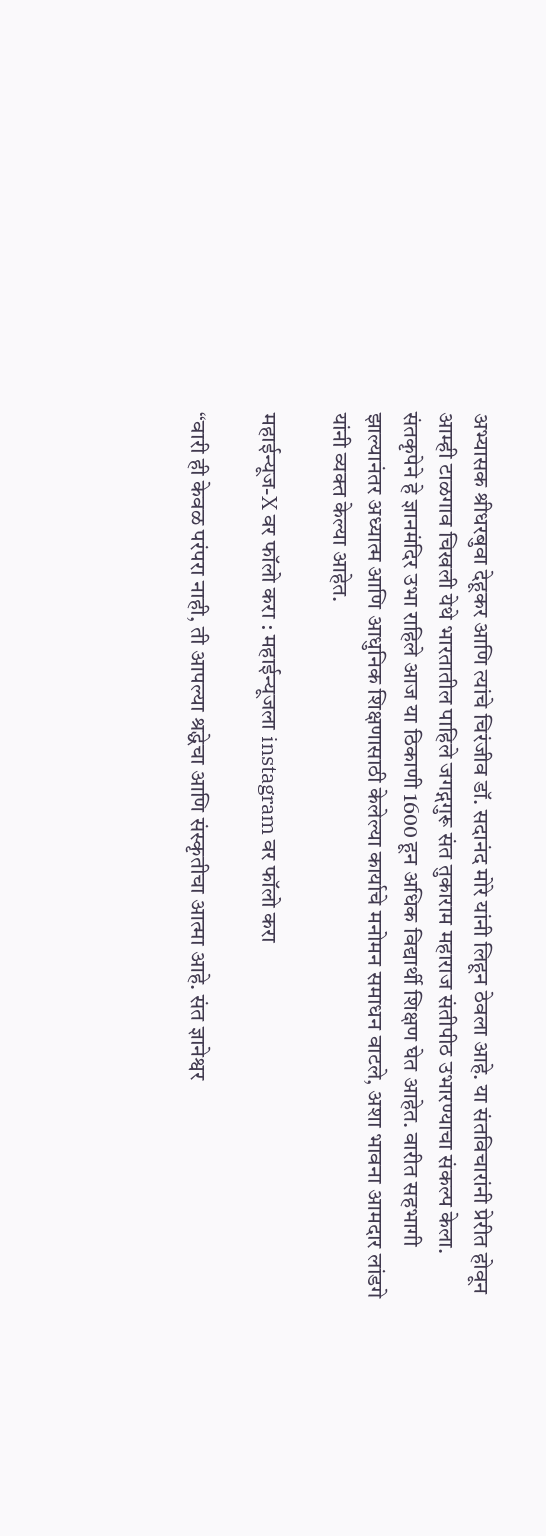अभ्यासक श्रीधरबुवा देहूकर आणि त्यांचे चिरंजीव डॉ. सदानंद मोरे यांनी लिहून ठेवला आहे. या संतविचारांनी प्रेरीत होवून आम्ही टाळगाव चिखली येथे भारतातील पाहिले जगद्गगुरू संत तुकाराम महाराज संतीपीठ उभारण्याचा संकल्प केला. संतकृपेने हे ज्ञानमंदिर उभा राहिले आज या ठिकाणी 1600 हून अधिक विद्यार्थी शिक्षण घेत आहेत. वारीत सहभागी झाल्यानंतर अध्यात्म आणि आधुनिक शिक्षणासाठी केलेल्या कार्याचे मनोमन समाधन वाटले, अशा भावना आमदार लांडगे यांनी व्यक्त केल्या आहेत.

महाईन्यूज-X वर फॉलो करा : महाईन्यूजला instagram वर फॉलो करा

“वारी ही केवळ परंपरा नाही, ती आपल्या श्रद्धेचा आणि संस्कृतीचा आत्मा आहे. संत ज्ञानेश्वर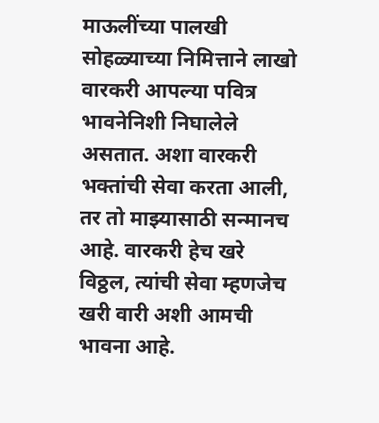माऊलींच्या पालखी सोहळ्याच्या निमित्ताने लाखो वारकरी आपल्या पवित्र भावनेनिशी निघालेले असतात. अशा वारकरी भक्तांची सेवा करता आली, तर तो माझ्यासाठी सन्मानच आहे. वारकरी हेच खरे विठ्ठल, त्यांची सेवा म्हणजेच खरी वारी अशी आमची भावना आहे.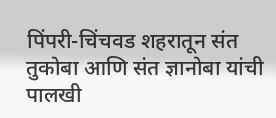पिंपरी-चिंचवड शहरातून संत तुकोबा आणि संत ज्ञानोबा यांची पालखी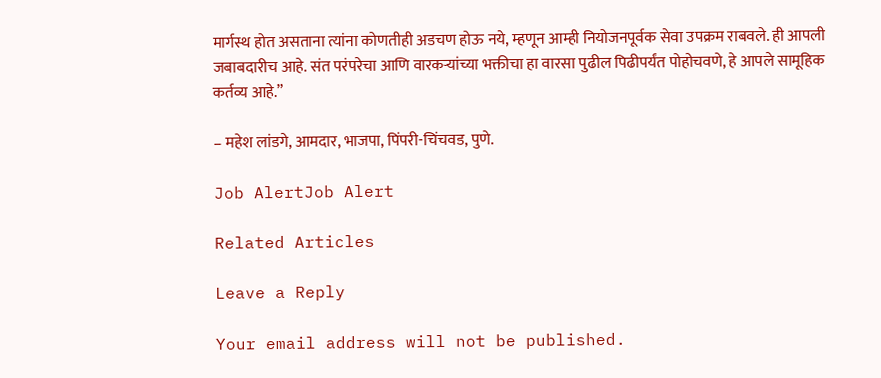मार्गस्थ होत असताना त्यांना कोणतीही अडचण होऊ नये, म्हणून आम्ही नियोजनपूर्वक सेवा उपक्रम राबवले. ही आपली जबाबदारीच आहे. संत परंपरेचा आणि वारकऱ्यांच्या भक्तीचा हा वारसा पुढील पिढीपर्यंत पोहोचवणे, हे आपले सामूहिक कर्तव्य आहे.”

– महेश लांडगे, आमदार, भाजपा, पिंपरी-चिंचवड, पुणे.

Job AlertJob Alert

Related Articles

Leave a Reply

Your email address will not be published.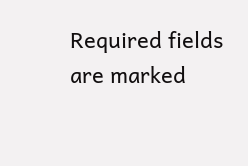Required fields are marked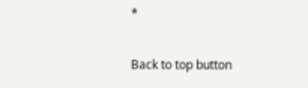*

Back to top button